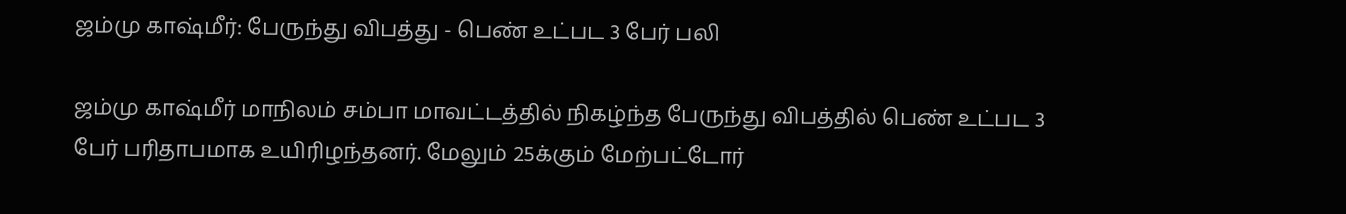ஜம்மு காஷ்மீர்: பேருந்து விபத்து - பெண் உட்பட 3 பேர் பலி

ஜம்மு காஷ்மீர் மாநிலம் சம்பா மாவட்டத்தில் நிகழ்ந்த பேருந்து விபத்தில் பெண் உட்பட 3 பேர் பரிதாபமாக உயிரிழந்தனர். மேலும் 25க்கும் மேற்பட்டோர்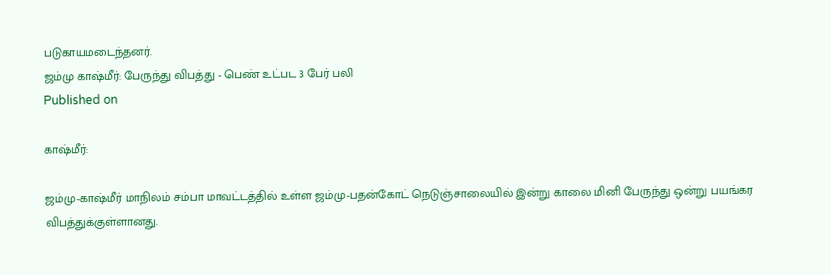படுகாயமடைந்தனர்.
ஜம்மு காஷ்மீர்: பேருந்து விபத்து - பெண் உட்பட 3 பேர் பலி
Published on

காஷ்மீர்:

ஜம்மு-காஷ்மீர் மாநிலம் சம்பா மாவட்டத்தில் உள்ள ஜம்மு-பதன்கோட் நெடுஞ்சாலையில் இன்று காலை மினி பேருந்து ஒன்று பயங்கர விபத்துக்குள்ளானது.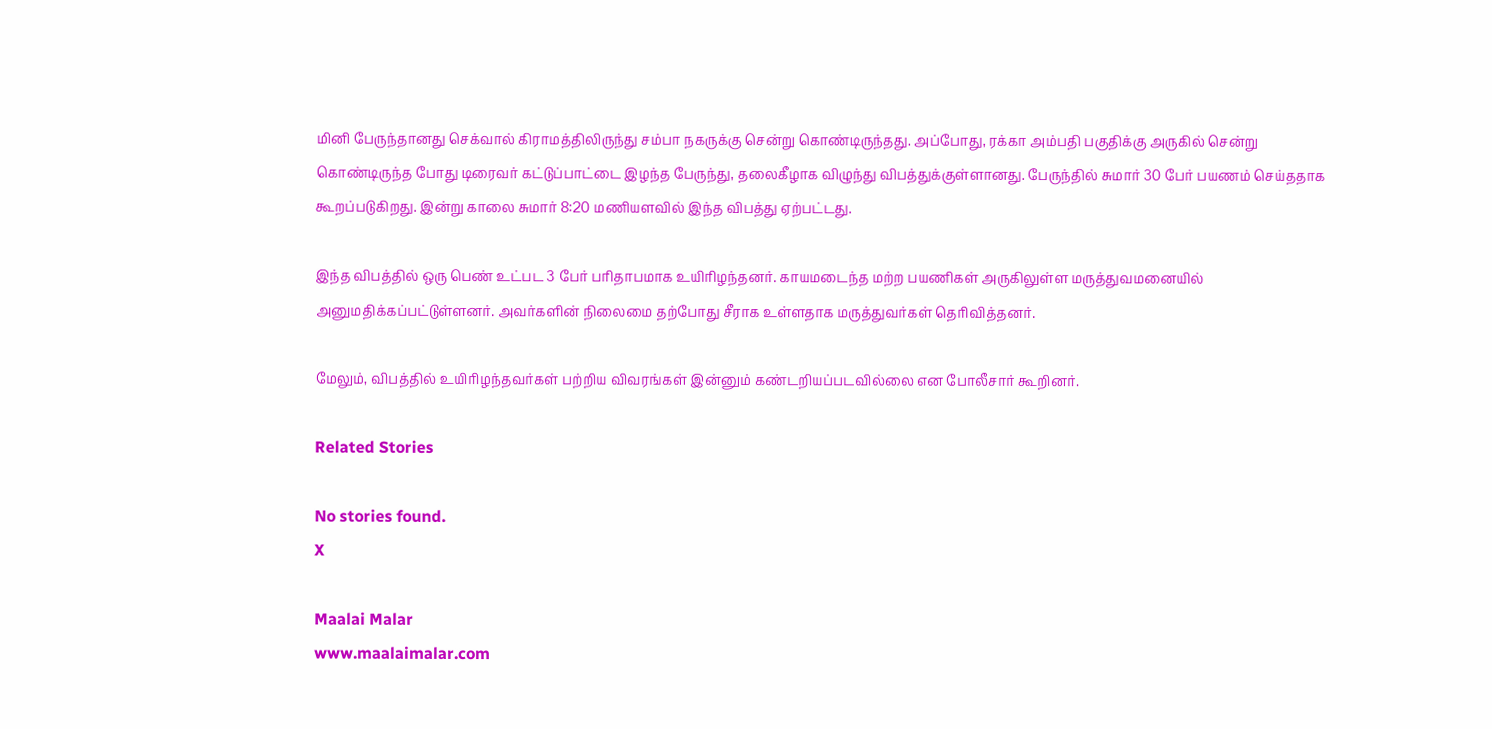மினி பேருந்தானது செக்வால் கிராமத்திலிருந்து சம்பா நகருக்கு சென்று கொண்டிருந்தது. அப்போது, ரக்கா அம்பதி பகுதிக்கு அருகில் சென்று கொண்டிருந்த போது டிரைவர் கட்டுப்பாட்டை இழந்த பேருந்து, தலைகீழாக விழுந்து விபத்துக்குள்ளானது. பேருந்தில் சுமார் 30 பேர் பயணம் செய்ததாக கூறப்படுகிறது. இன்று காலை சுமார் 8:20 மணியளவில் இந்த விபத்து ஏற்பட்டது.

இந்த விபத்தில் ஒரு பெண் உட்பட 3 பேர் பரிதாபமாக உயிரிழந்தனர். காயமடைந்த மற்ற பயணிகள் அருகிலுள்ள மருத்துவமனையில் அனுமதிக்கப்பட்டுள்ளனர். அவர்களின் நிலைமை தற்போது சீராக உள்ளதாக மருத்துவர்கள் தெரிவித்தனர்.

மேலும், விபத்தில் உயிரிழந்தவர்கள் பற்றிய விவரங்கள் இன்னும் கண்டறியப்படவில்லை என போலீசார் கூறினர்.

Related Stories

No stories found.
X

Maalai Malar
www.maalaimalar.com